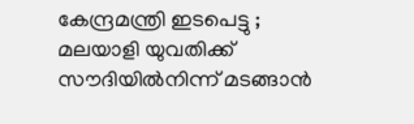കേന്ദ്രമന്ത്രി ഇടപെട്ടു ; മലയാളി യുവതിക്ക് സൗദിയില്‍നിന്ന് മടങ്ങാന്‍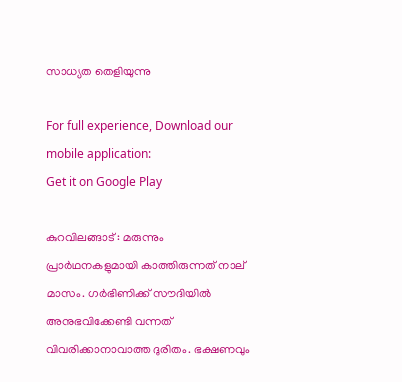സാധ്യത തെളിയുന്നു

For full experience, Download our mobile application:
Get it on Google Play

കുറവിലങ്ങാട് : മരുന്നും പ്രാർഥനകളുമായി കാത്തിരുന്നത് നാല് മാസം. ഗർഭിണിക്ക് സൗദിയിൽ അനുഭവിക്കേണ്ടി വന്നത് വിവരിക്കാനാവാത്ത ദുരിതം. ഭക്ഷണവും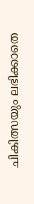ചികിത്സയും ലഭിക്കാതെ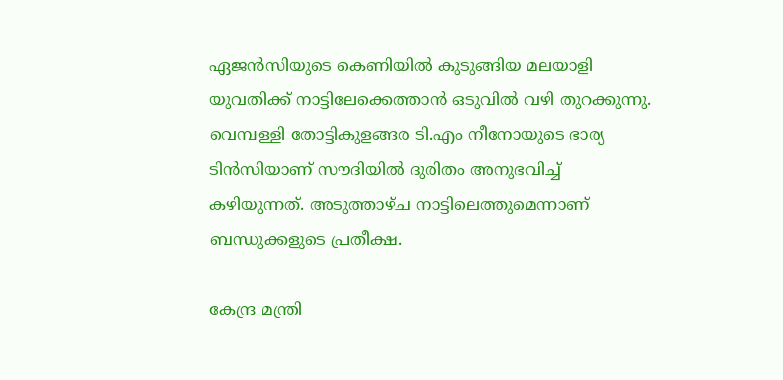ഏജൻസിയുടെ കെണിയിൽ കുടുങ്ങിയ മലയാളി യുവതിക്ക് നാട്ടിലേക്കെത്താൻ ഒടുവിൽ വഴി തുറക്കുന്നു. വെമ്പള്ളി തോട്ടികുളങ്ങര ടി.എം നീനോയുടെ ഭാര്യ ടിൻസിയാണ് സൗദിയിൽ ദുരിതം അനുഭവിച്ച് കഴിയുന്നത്. അടുത്താഴ്ച നാട്ടിലെത്തുമെന്നാണ് ബന്ധുക്കളുടെ പ്രതീക്ഷ.

കേന്ദ്ര മന്ത്രി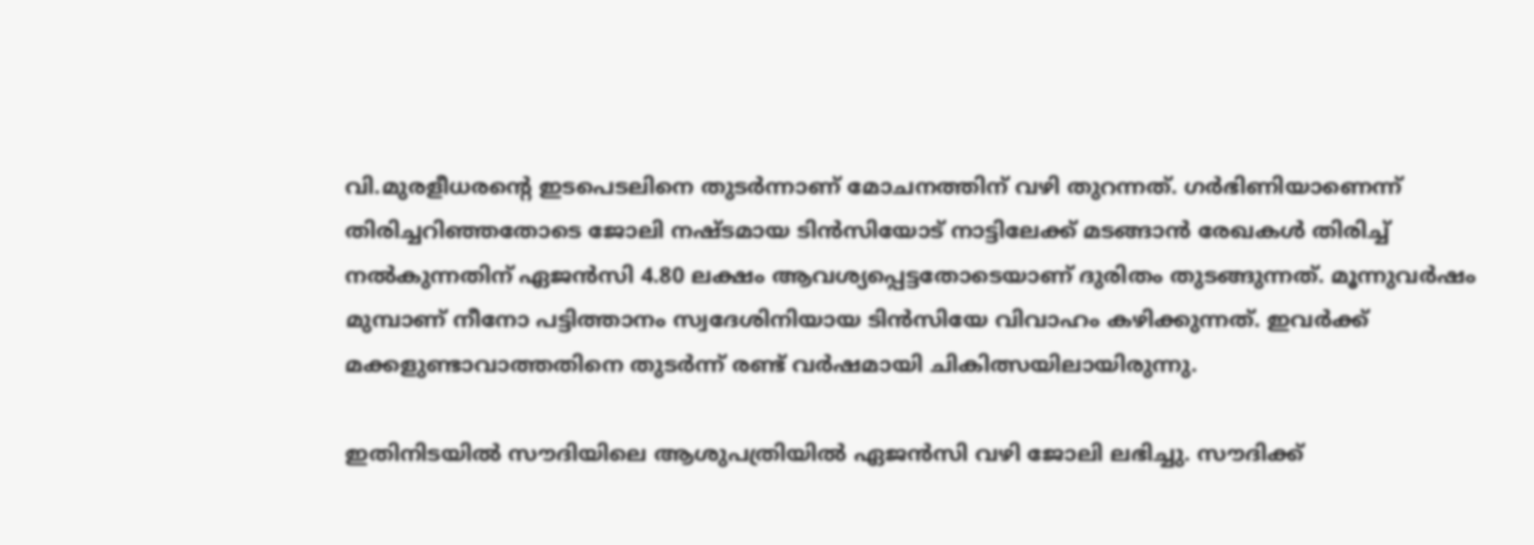വി.മുരളീധരന്റെ ഇടപെടലിനെ തുടർന്നാണ് മോചനത്തിന് വഴി തുറന്നത്. ഗർഭിണിയാണെന്ന് തിരിച്ചറിഞ്ഞതോടെ ജോലി നഷ്ടമായ ടിൻസിയോട് നാട്ടിലേക്ക് മടങ്ങാൻ രേഖകൾ തിരിച്ച് നൽകുന്നതിന് ഏജൻസി 4.80 ലക്ഷം ആവശ്യപ്പെട്ടതോടെയാണ് ദുരിതം തുടങ്ങുന്നത്. മൂന്നുവർഷം മുമ്പാണ് നീനോ പട്ടിത്താനം സ്വദേശിനിയായ ടിൻസിയേ വിവാഹം കഴിക്കുന്നത്. ഇവർക്ക് മക്കളുണ്ടാവാത്തതിനെ തുടർന്ന് രണ്ട് വർഷമായി ചികിത്സയിലായിരുന്നു.

ഇതിനിടയിൽ സൗദിയിലെ ആശുപത്രിയിൽ ഏജൻസി വഴി ജോലി ലഭിച്ചു. സൗദിക്ക്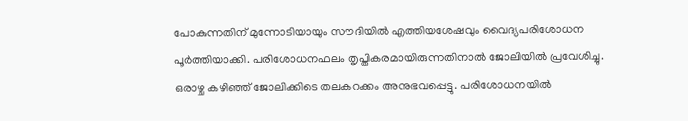പോകുന്നതിന് മുന്നോടിയായും സൗദിയിൽ എത്തിയശേഷവും വൈദ്യപരിശോധന പൂർത്തിയാക്കി. പരിശോധനഫലം തൃപ്തികരമായിരുന്നതിനാൽ ജോലിയിൽ പ്രവേശിച്ചു. ഒരാഴ്ച കഴിഞ്ഞ് ജോലിക്കിടെ തലകറക്കം അനുഭവപ്പെട്ടു. പരിശോധനയിൽ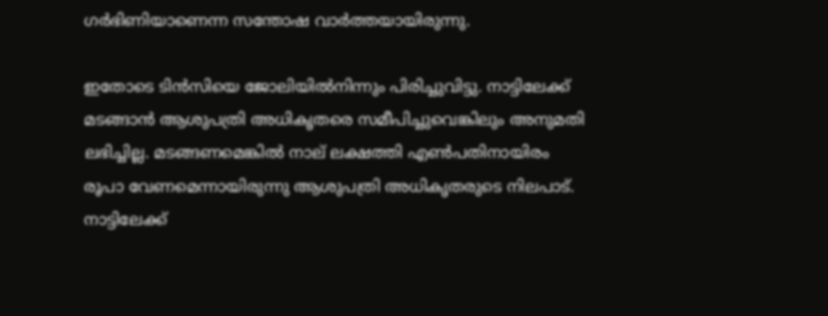ഗർഭിണിയാണെന്ന സന്തോഷ വാർത്തയായിരുന്നു.

ഇതോടെ ടിൻസിയെ ജോലിയിൽനിന്നും പിരിച്ചുവിട്ടു. നാട്ടിലേക്ക് മടങ്ങാൻ ആശുപത്രി അധികൃതരെ സമീപിച്ചുവെങ്കിലും അനുമതി ലഭിച്ചില്ല. മടങ്ങണമെങ്കിൽ നാല് ലക്ഷത്തി എൺപതിനായിരം രൂപാ വേണമെന്നായിരുന്നു ആശുപത്രി അധികൃതരുടെ നിലപാട്. നാട്ടിലേക്ക്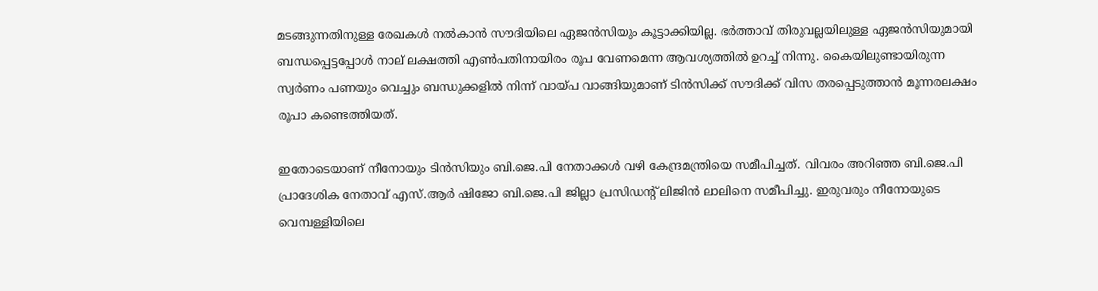മടങ്ങുന്നതിനുള്ള രേഖകൾ നൽകാൻ സൗദിയിലെ ഏജൻസിയും കൂട്ടാക്കിയില്ല. ഭർത്താവ് തിരുവല്ലയിലുള്ള ഏജൻസിയുമായി ബന്ധപ്പെട്ടപ്പോൾ നാല് ലക്ഷത്തി എൺപതിനായിരം രൂപ വേണമെന്ന ആവശ്യത്തിൽ ഉറച്ച് നിന്നു. കൈയിലുണ്ടായിരുന്ന സ്വർണം പണയും വെച്ചും ബന്ധുക്കളിൽ നിന്ന് വായ്പ വാങ്ങിയുമാണ് ടിൻസിക്ക് സൗദിക്ക് വിസ തരപ്പെടുത്താൻ മൂന്നരലക്ഷം രൂപാ കണ്ടെത്തിയത്.

ഇതോടെയാണ് നീനോയും ടിൻസിയും ബി.ജെ.പി നേതാക്കൾ വഴി കേന്ദ്രമന്ത്രിയെ സമീപിച്ചത്. വിവരം അറിഞ്ഞ ബി.ജെ.പി പ്രാദേശിക നേതാവ് എസ്.ആർ ഷിജോ ബി.ജെ.പി ജില്ലാ പ്രസിഡന്റ് ലിജിൻ ലാലിനെ സമീപിച്ചു. ഇരുവരും നീനോയുടെ വെമ്പള്ളിയിലെ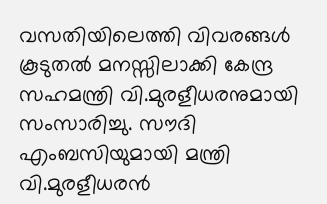വസതിയിലെത്തി വിവരങ്ങൾ കൂടുതൽ മനസ്സിലാക്കി കേന്ദ്ര സഹമന്ത്രി വി.മുരളീധരനുമായി സംസാരിച്ചു. സൗദി എംബസിയുമായി മന്ത്രി വി.മുരളീധരൻ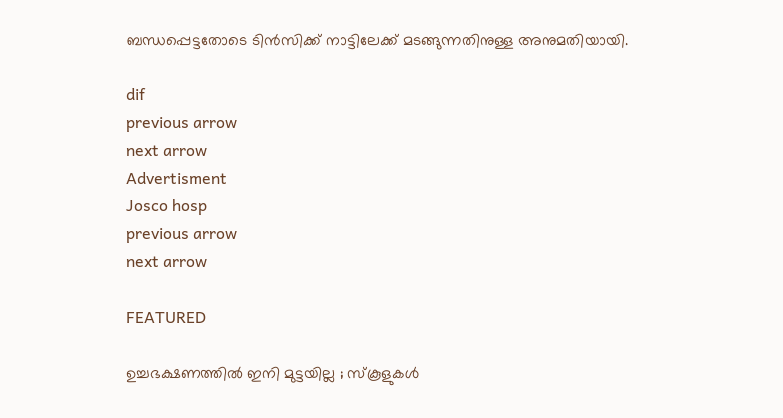ബന്ധപ്പെട്ടതോടെ ടിൻസിക്ക് നാട്ടിലേക്ക് മടങ്ങുന്നതിനുള്ള അനുമതിയായി.

dif
previous arrow
next arrow
Advertisment
Josco hosp
previous arrow
next arrow

FEATURED

ഉച്ചഭക്ഷണത്തിൽ ഇനി മുട്ടയില്ല ; സ്കൂളുകൾ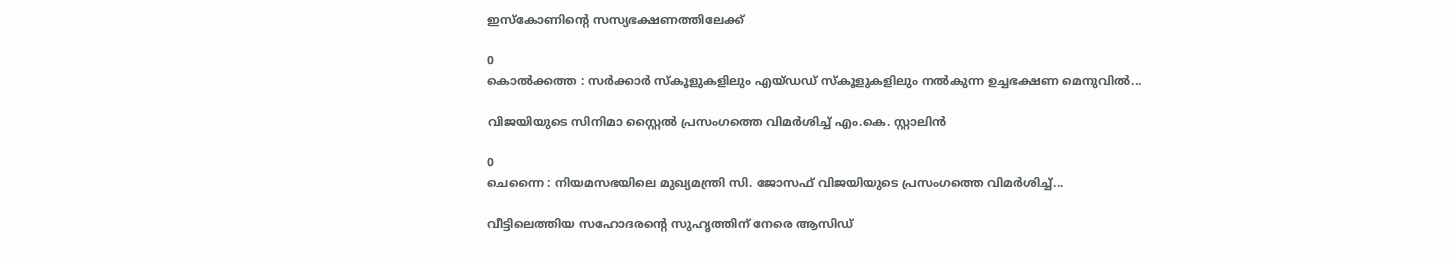ഇസ്കോണിന്റെ സസ്യഭക്ഷണത്തിലേക്ക്

0
കൊൽക്കത്ത : സർക്കാർ സ്‌കൂളുകളിലും എയ്ഡഡ് സ്‌കൂളുകളിലും നൽകുന്ന ഉച്ചഭക്ഷണ മെനുവിൽ...

വിജയിയുടെ സിനിമാ സ്റ്റൈൽ പ്രസംഗത്തെ വിമർശിച്ച് എം.കെ. സ്റ്റാലിൻ

0
ചെന്നൈ : നിയമസഭയിലെ മുഖ്യമന്ത്രി സി. ജോസഫ് വിജയിയുടെ പ്രസംഗത്തെ വിമർശിച്ച്...

വീട്ടിലെത്തിയ സഹോദരന്റെ സുഹൃത്തിന് നേരെ ആസിഡ്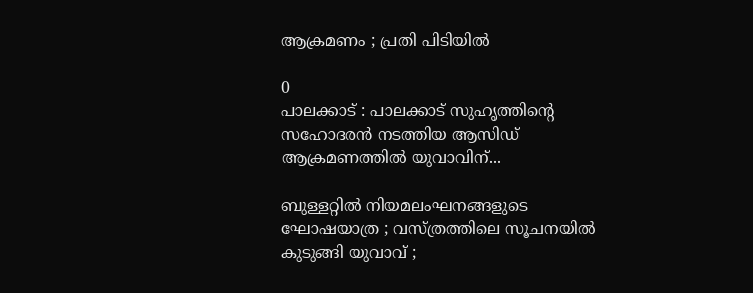ആക്രമണം ; പ്രതി പിടിയിൽ

0
പാലക്കാട് : പാലക്കാട് സുഹൃത്തിന്റെ സഹോദരൻ നടത്തിയ ആസിഡ് ആക്രമണത്തിൽ യുവാവിന്...

ബുള്ളറ്റിൽ നിയമലംഘനങ്ങളുടെ ഘോഷയാത്ര ; വസ്ത്രത്തിലെ സൂചനയിൽ കുടുങ്ങി യുവാവ് ;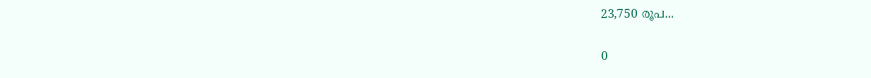23,750 രൂപ...

0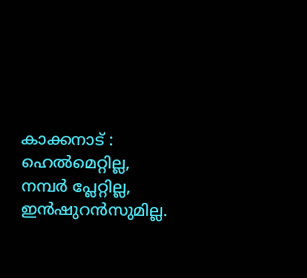കാക്കനാട് : ഹെൽമെറ്റില്ല, നമ്പർ പ്ലേറ്റില്ല, ഇൻഷുറൻസുമില്ല.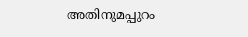അതിനുമപ്പുറം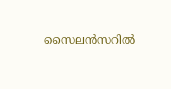സൈലൻസറിൽ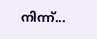നിന്ന്...